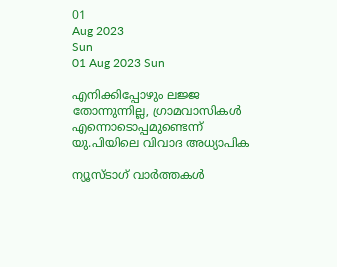01
Aug 2023
Sun
01 Aug 2023 Sun

എനിക്കിപ്പോഴും ലജ്ജ തോന്നുന്നില്ല, ഗ്രാമവാസികള്‍ എന്നൊടൊപ്പമുണ്ടെന്ന് യു.പിയിലെ വിവാദ അധ്യാപിക

ന്യൂസ്ടാഗ് വാര്‍ത്തകള്‍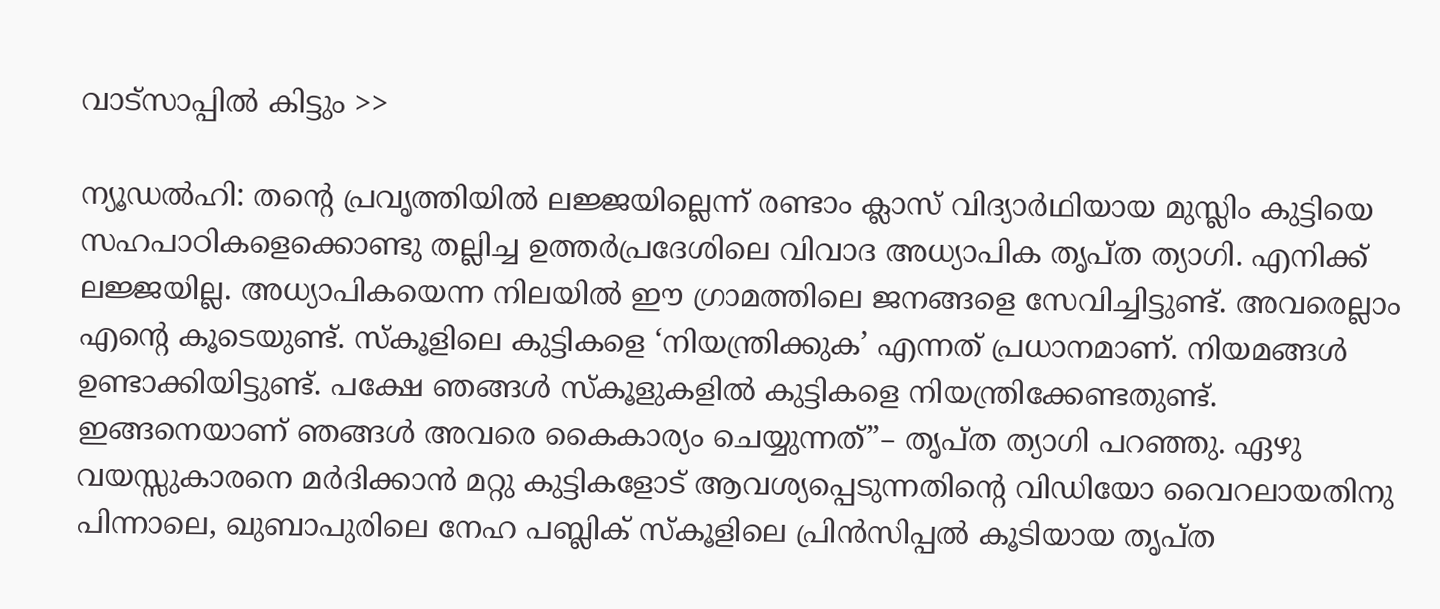വാട്‌സാപ്പില്‍ കിട്ടും >>

ന്യൂഡല്‍ഹി: തന്റെ പ്രവൃത്തിയില്‍ ലജ്ജയില്ലെന്ന് രണ്ടാം ക്ലാസ് വിദ്യാര്‍ഥിയായ മുസ്ലിം കുട്ടിയെ സഹപാഠികളെക്കൊണ്ടു തല്ലിച്ച ഉത്തര്‍പ്രദേശിലെ വിവാദ അധ്യാപിക തൃപ്ത ത്യാഗി. എനിക്ക് ലജ്ജയില്ല. അധ്യാപികയെന്ന നിലയില്‍ ഈ ഗ്രാമത്തിലെ ജനങ്ങളെ സേവിച്ചിട്ടുണ്ട്. അവരെല്ലാം എന്റെ കൂടെയുണ്ട്. സ്‌കൂളിലെ കുട്ടികളെ ‘നിയന്ത്രിക്കുക’ എന്നത് പ്രധാനമാണ്. നിയമങ്ങള്‍ ഉണ്ടാക്കിയിട്ടുണ്ട്. പക്ഷേ ഞങ്ങള്‍ സ്‌കൂളുകളില്‍ കുട്ടികളെ നിയന്ത്രിക്കേണ്ടതുണ്ട്. ഇങ്ങനെയാണ് ഞങ്ങള്‍ അവരെ കൈകാര്യം ചെയ്യുന്നത്”– തൃപ്ത ത്യാഗി പറഞ്ഞു. ഏഴു വയസ്സുകാരനെ മര്‍ദിക്കാന്‍ മറ്റു കുട്ടികളോട് ആവശ്യപ്പെടുന്നതിന്റെ വിഡിയോ വൈറലായതിനു പിന്നാലെ, ഖുബാപുരിലെ നേഹ പബ്ലിക് സ്‌കൂളിലെ പ്രിന്‍സിപ്പല്‍ കൂടിയായ തൃപ്ത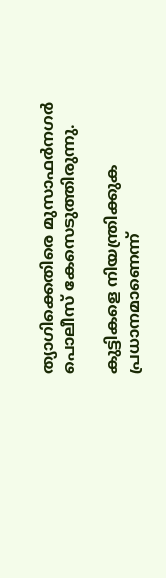ത്യാഗിക്കെതിരെ മുസാഫര്‍നഗര്‍ പൊലീസ് കേസെടുത്തിരുന്നു.

കുട്ടികളെ നിയന്ത്രിക്കുക പ്രധാനമാണെന്ന്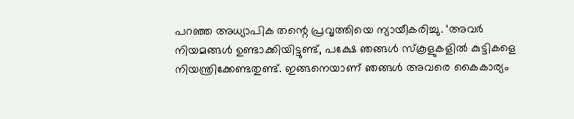പറഞ്ഞ അധ്യാപിക തന്റെ പ്രവൃത്തിയെ ന്യായീകരിച്ചു. ‘അവര്‍ നിയമങ്ങള്‍ ഉണ്ടാക്കിയിട്ടുണ്ട്, പക്ഷേ ഞങ്ങള്‍ സ്‌കൂളുകളില്‍ കുട്ടികളെ നിയന്ത്രിക്കേണ്ടതുണ്ട്. ഇങ്ങനെയാണ് ഞങ്ങള്‍ അവരെ കൈകാര്യം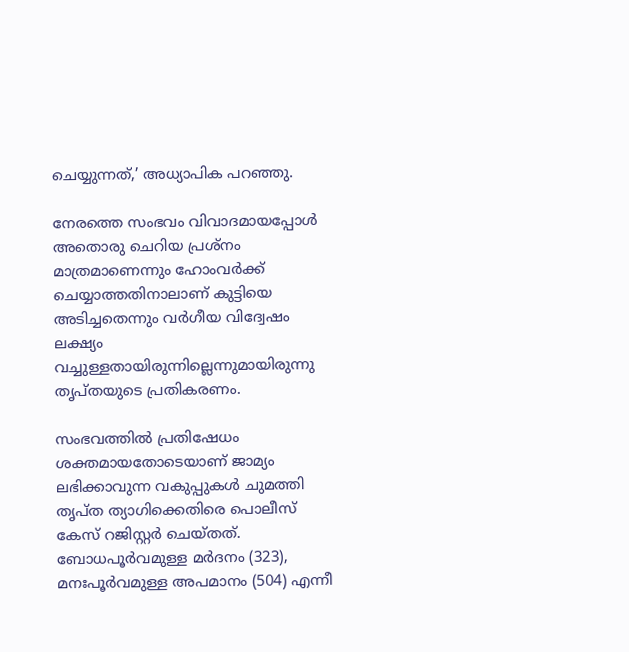ചെയ്യുന്നത്,’ അധ്യാപിക പറഞ്ഞു.

നേരത്തെ സംഭവം വിവാദമായപ്പോള്‍ അതൊരു ചെറിയ പ്രശ്‌നം മാത്രമാണെന്നും ഹോംവര്‍ക്ക് ചെയ്യാത്തതിനാലാണ് കുട്ടിയെ അടിച്ചതെന്നും വര്‍ഗീയ വിദ്വേഷം ലക്ഷ്യം വച്ചുള്ളതായിരുന്നില്ലെന്നുമായിരുന്നു തൃപ്തയുടെ പ്രതികരണം.

സംഭവത്തില്‍ പ്രതിഷേധം ശക്തമായതോടെയാണ് ജാമ്യം ലഭിക്കാവുന്ന വകുപ്പുകള്‍ ചുമത്തി തൃപ്ത ത്യാഗിക്കെതിരെ പൊലീസ് കേസ് റജിസ്റ്റര്‍ ചെയ്തത്. ബോധപൂര്‍വമുള്ള മര്‍ദനം (323), മനഃപൂര്‍വമുള്ള അപമാനം (504) എന്നീ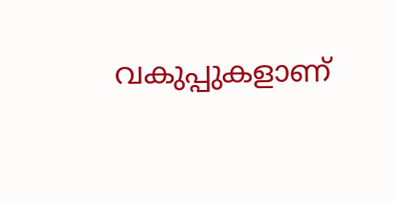വകുപ്പുകളാണ്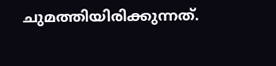ചുമത്തിയിരിക്കുന്നത്.